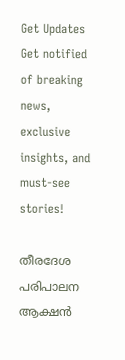Get Updates
Get notified of breaking news, exclusive insights, and must-see stories!

തീരദേശ പരിപാലന ആക്ഷൻ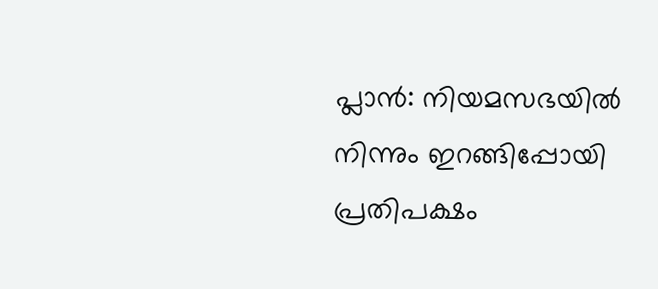പ്ലാൻ: നിയമസഭയില്‍ നിന്നും ഇറങ്ങിപ്പോയി പ്രതിപക്ഷം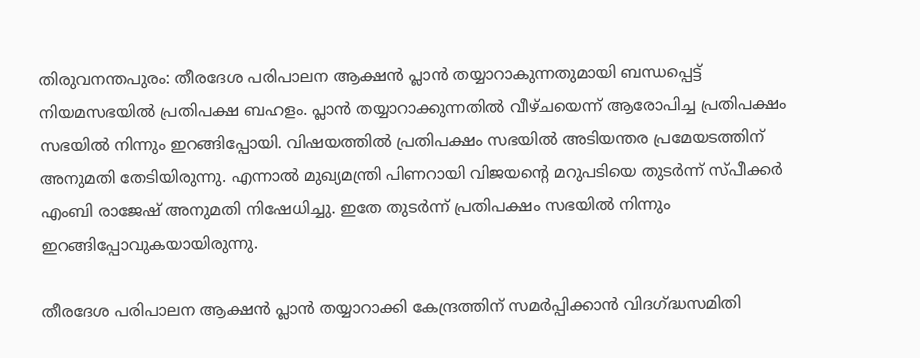തിരുവനന്തപുരം: തീരദേശ പരിപാലന ആക്ഷൻ പ്ലാൻ തയ്യാറാകുന്നതുമായി ബന്ധപ്പെട്ട് നിയമസഭയില്‍ പ്രതിപക്ഷ ബഹളം. പ്ലാന്‍ തയ്യാറാക്കുന്നതില്‍ വീഴ്ചയെന്ന് ആരോപിച്ച പ്രതിപക്ഷം സഭയില്‍ നിന്നും ഇറങ്ങിപ്പോയി. വിഷയത്തില്‍ പ്രതിപക്ഷം സഭയില്‍ അടിയന്തര പ്രമേയടത്തിന് അനുമതി തേടിയിരുന്നു. എന്നാല്‍ മുഖ്യമന്ത്രി പിണറായി വിജയന്റെ മറുപടിയെ തുടര്‍ന്ന് സ്പീക്കര്‍ എംബി രാജേഷ് അനുമതി നിഷേധിച്ചു. ഇതേ തുടര്‍ന്ന് പ്രതിപക്ഷം സഭയില്‍ നിന്നും ഇറങ്ങിപ്പോവുകയായിരുന്നു.

തീരദേശ പരിപാലന ആക്ഷൻ പ്ലാൻ തയ്യാറാക്കി കേന്ദ്രത്തിന് സമർപ്പിക്കാൻ വിദഗ്ദ്ധസമിതി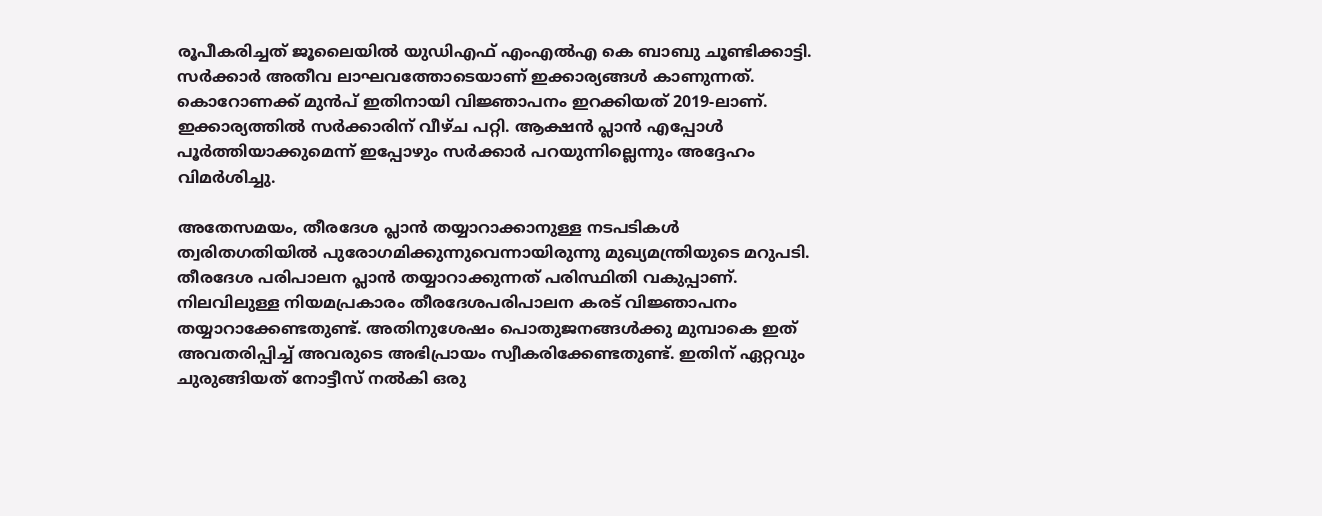രൂപീകരിച്ചത് ജൂലൈയിൽ യുഡിഎഫ് എംഎല്‍എ കെ ബാബു ചൂണ്ടിക്കാട്ടി. സര്‍ക്കാര്‍ അതീവ ലാഘവത്തോടെയാണ് ഇക്കാര്യങ്ങള്‍ കാണുന്നത്. കൊറോണക്ക് മുൻപ് ഇതിനായി വിജ്ഞാപനം ഇറക്കിയത് 2019-ലാണ്. ഇക്കാര്യത്തിൽ സർക്കാരിന് വീഴ്ച പറ്റി. ആക്ഷൻ പ്ലാൻ എപ്പോൾ പൂർത്തിയാക്കുമെന്ന് ഇപ്പോഴും സ‍ർക്കാർ പറയുന്നില്ലെന്നും അദ്ദേഹം വിമര്‍ശിച്ചു.

അതേസമയം, തീരദേശ പ്ലാന്‍ തയ്യാറാക്കാനുള്ള നടപടികള്‍ ത്വരിതഗതിയിൽ പുരോഗമിക്കുന്നുവെന്നായിരുന്നു മുഖ്യമന്ത്രിയുടെ മറുപടി. തീരദേശ പരിപാലന പ്ലാന്‍ തയ്യാറാക്കുന്നത് പരിസ്ഥിതി വകുപ്പാണ്. നിലവിലുള്ള നിയമപ്രകാരം തീരദേശപരിപാലന കരട് വിജ്ഞാപനം തയ്യാറാക്കേണ്ടതുണ്ട്. അതിനുശേഷം പൊതുജനങ്ങള്‍ക്കു മുമ്പാകെ ഇത് അവതരിപ്പിച്ച് അവരുടെ അഭിപ്രായം സ്വീകരിക്കേണ്ടതുണ്ട്. ഇതിന് ഏറ്റവും ചുരുങ്ങിയത് നോട്ടീസ് നല്‍കി ഒരു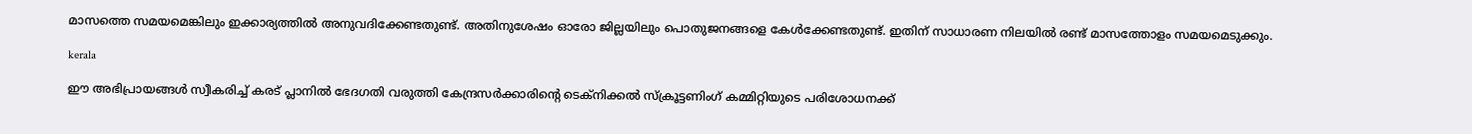മാസത്തെ സമയമെങ്കിലും ഇക്കാര്യത്തില്‍ അനുവദിക്കേണ്ടതുണ്ട്. അതിനുശേഷം ഓരോ ജില്ലയിലും പൊതുജനങ്ങളെ കേള്‍ക്കേണ്ടതുണ്ട്. ഇതിന് സാധാരണ നിലയില്‍ രണ്ട് മാസത്തോളം സമയമെടുക്കും.

kerala

ഈ അഭിപ്രായങ്ങള്‍ സ്വീകരിച്ച് കരട് പ്ലാനില്‍ ഭേദഗതി വരുത്തി കേന്ദ്രസര്‍ക്കാരിന്റെ ടെക്‌നിക്കല്‍ സ്‌ക്രൂട്ടണിംഗ് കമ്മിറ്റിയുടെ പരിശോധനക്ക്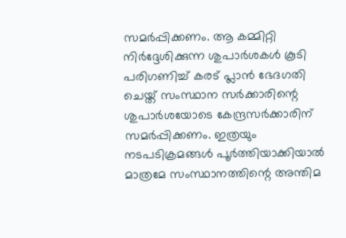സമര്‍പ്പിക്കണം. ആ കമ്മിറ്റി നിര്‍ദ്ദേശിക്കുന്ന ശുപാര്‍ശകള്‍ കൂടി പരിഗണിച്ച് കരട് പ്ലാന്‍ ഭേദഗതി ചെയ്ത് സംസ്ഥാന സര്‍ക്കാരിന്റെ ശുപാര്‍ശയോടെ കേന്ദ്രസര്‍ക്കാരിന് സമര്‍പ്പിക്കണം. ഇത്രയും നടപടിക്രമങ്ങള്‍ പൂര്‍ത്തിയാക്കിയാല്‍ മാത്രമേ സംസ്ഥാനത്തിന്റെ അന്തിമ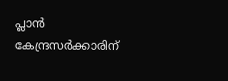പ്ലാന്‍ കേന്ദ്രസര്‍ക്കാരിന്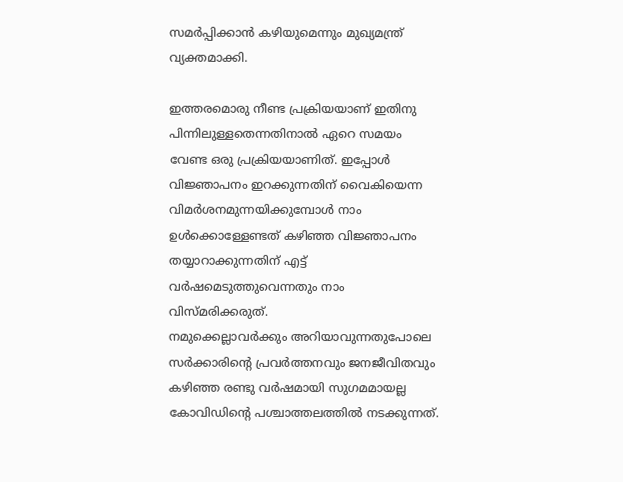സമര്‍പ്പിക്കാന്‍ കഴിയുമെന്നും മുഖ്യമന്ത്ര് വ്യക്തമാക്കി.

ഇത്തരമൊരു നീണ്ട പ്രക്രിയയാണ് ഇതിനു പിന്നിലുള്ളതെന്നതിനാല്‍ ഏറെ സമയം വേണ്ട ഒരു പ്രക്രിയയാണിത്. ഇപ്പോള്‍ വിജ്ഞാപനം ഇറക്കുന്നതിന് വൈകിയെന്ന വിമര്‍ശനമുന്നയിക്കുമ്പോള്‍ നാം ഉള്‍ക്കൊള്ളേണ്ടത് കഴിഞ്ഞ വിജ്ഞാപനം തയ്യാറാക്കുന്നതിന് എട്ട് വര്‍ഷമെടുത്തുവെന്നതും നാം വിസ്മരിക്കരുത്.
നമുക്കെല്ലാവര്‍ക്കും അറിയാവുന്നതുപോലെ സര്‍ക്കാരിന്റെ പ്രവര്‍ത്തനവും ജനജീവിതവും കഴിഞ്ഞ രണ്ടു വര്‍ഷമായി സുഗമമായല്ല കോവിഡിന്റെ പശ്ചാത്തലത്തില്‍ നടക്കുന്നത്.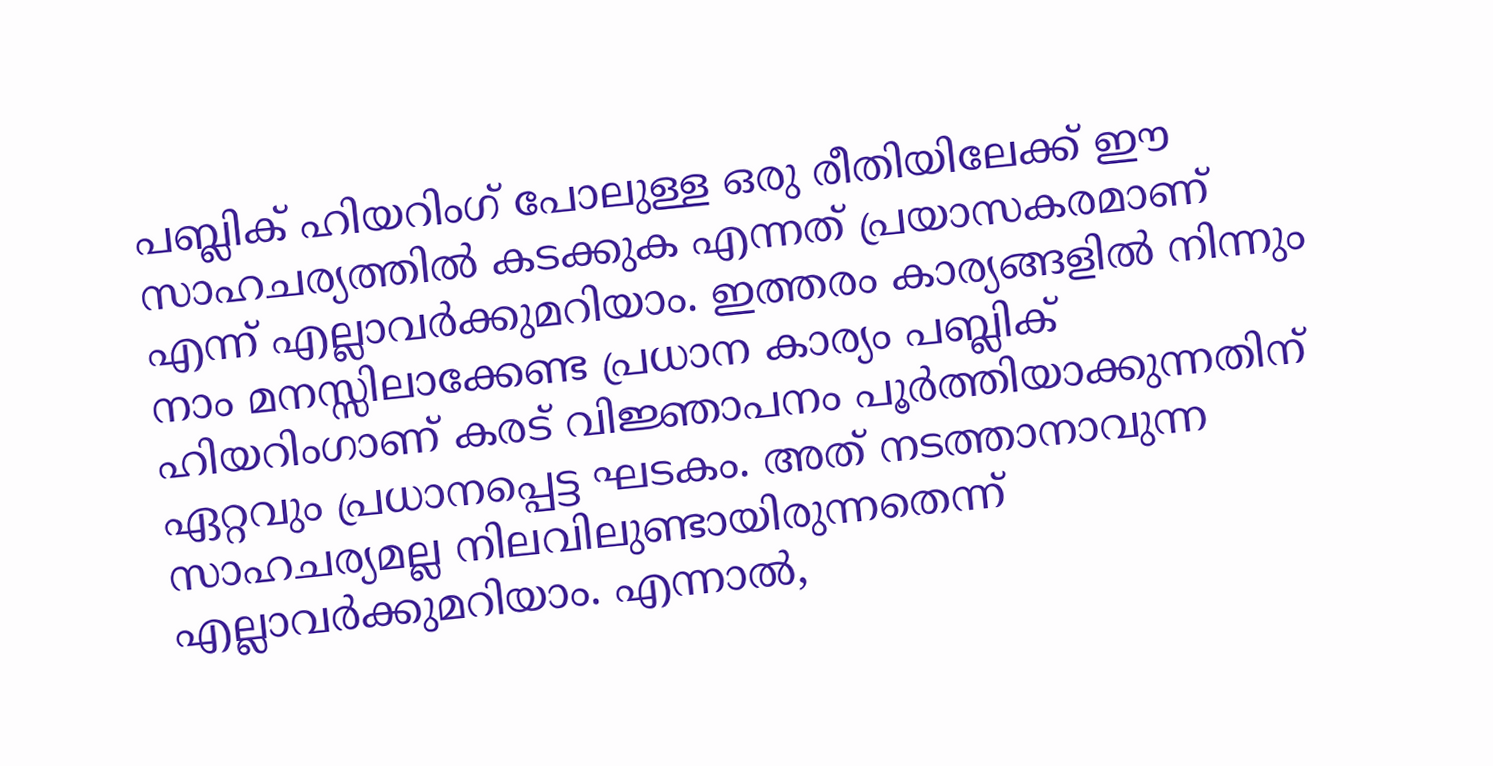പബ്ലിക് ഹിയറിംഗ് പോലുള്ള ഒരു രീതിയിലേക്ക് ഈ സാഹചര്യത്തില്‍ കടക്കുക എന്നത് പ്രയാസകരമാണ് എന്ന് എല്ലാവര്‍ക്കുമറിയാം. ഇത്തരം കാര്യങ്ങളില്‍ നിന്നും നാം മനസ്സിലാക്കേണ്ട പ്രധാന കാര്യം പബ്ലിക് ഹിയറിംഗാണ് കരട് വിജ്ഞാപനം പൂര്‍ത്തിയാക്കുന്നതിന് ഏറ്റവും പ്രധാനപ്പെട്ട ഘടകം. അത് നടത്താനാവുന്ന സാഹചര്യമല്ല നിലവിലുണ്ടായിരുന്നതെന്ന് എല്ലാവര്‍ക്കുമറിയാം. എന്നാല്‍,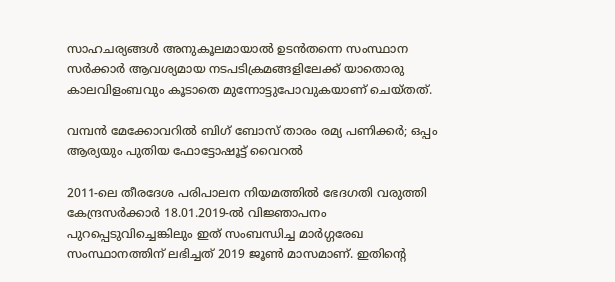സാഹചര്യങ്ങള്‍ അനുകൂലമായാല്‍ ഉടന്‍തന്നെ സംസ്ഥാന സര്‍ക്കാര്‍ ആവശ്യമായ നടപടിക്രമങ്ങളിലേക്ക് യാതൊരു കാലവിളംബവും കൂടാതെ മുന്നോട്ടുപോവുകയാണ് ചെയ്തത്.

വമ്പന്‍ മേക്കോവറില്‍ ബിഗ് ബോസ് താരം രമ്യ പണിക്കര്‍; ഒപ്പം ആര്യയും പുതിയ ഫോട്ടോഷൂട്ട് വൈറല്‍

2011-ലെ തീരദേശ പരിപാലന നിയമത്തില്‍ ഭേദഗതി വരുത്തി കേന്ദ്രസര്‍ക്കാര്‍ 18.01.2019-ല്‍ വിജ്ഞാപനം പുറപ്പെടുവിച്ചെങ്കിലും ഇത് സംബന്ധിച്ച മാര്‍ഗ്ഗരേഖ സംസ്ഥാനത്തിന് ലഭിച്ചത് 2019 ജൂണ്‍ മാസമാണ്. ഇതിന്റെ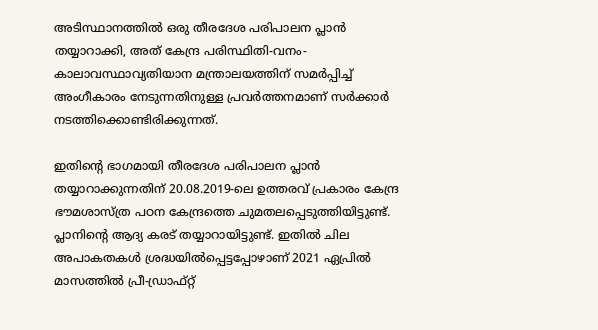അടിസ്ഥാനത്തില്‍ ഒരു തീരദേശ പരിപാലന പ്ലാന്‍ തയ്യാറാക്കി, അത് കേന്ദ്ര പരിസ്ഥിതി-വനം-കാലാവസ്ഥാവ്യതിയാന മന്ത്രാലയത്തിന് സമര്‍പ്പിച്ച് അംഗീകാരം നേടുന്നതിനുള്ള പ്രവര്‍ത്തനമാണ് സര്‍ക്കാര്‍ നടത്തിക്കൊണ്ടിരിക്കുന്നത്.

ഇതിന്റെ ഭാഗമായി തീരദേശ പരിപാലന പ്ലാന്‍ തയ്യാറാക്കുന്നതിന് 20.08.2019-ലെ ഉത്തരവ് പ്രകാരം കേന്ദ്ര ഭൗമശാസ്ത്ര പഠന കേന്ദ്രത്തെ ചുമതലപ്പെടുത്തിയിട്ടുണ്ട്. പ്ലാനിന്റെ ആദ്യ കരട് തയ്യാറായിട്ടുണ്ട്. ഇതില്‍ ചില അപാകതകള്‍ ശ്രദ്ധയില്‍പ്പെട്ടപ്പോഴാണ് 2021 ഏപ്രില്‍ മാസത്തില്‍ പ്രീ-ഡ്രാഫ്റ്റ്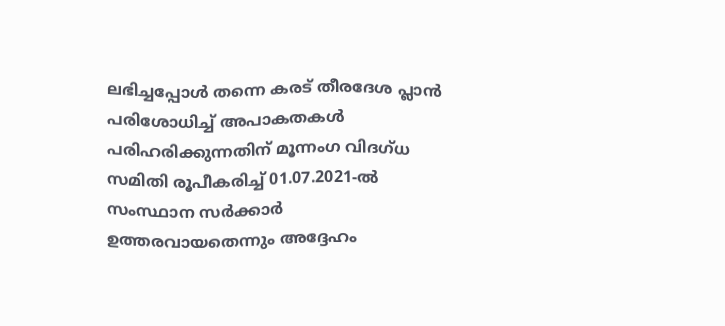ലഭിച്ചപ്പോള്‍ തന്നെ കരട് തീരദേശ പ്ലാന്‍ പരിശോധിച്ച് അപാകതകള്‍ പരിഹരിക്കുന്നതിന് മൂന്നംഗ വിദഗ്ധ സമിതി രൂപീകരിച്ച് 01.07.2021-ല്‍ സംസ്ഥാന സര്‍ക്കാര്‍ ഉത്തരവായതെന്നും അദ്ദേഹം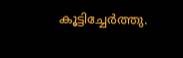കൂട്ടിച്ചേര്‍ത്തു.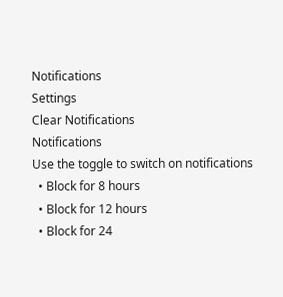Notifications
Settings
Clear Notifications
Notifications
Use the toggle to switch on notifications
  • Block for 8 hours
  • Block for 12 hours
  • Block for 24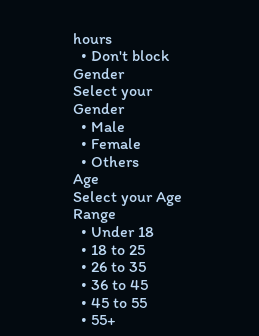hours
  • Don't block
Gender
Select your Gender
  • Male
  • Female
  • Others
Age
Select your Age Range
  • Under 18
  • 18 to 25
  • 26 to 35
  • 36 to 45
  • 45 to 55
  • 55+